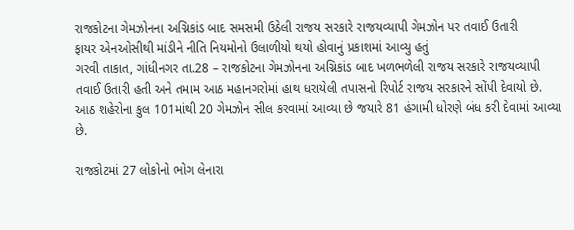રાજકોટના ગેમઝોનના અગ્નિકાંડ બાદ સમસમી ઉઠેલી રાજય સરકારે રાજયવ્યાપી ગેમઝોન પર તવાઈ ઉતારી
ફાયર એનઓસીથી માંડીને નીતિ નિયમોનો ઉલાળીયો થયો હોવાનું પ્રકાશમાં આવ્યુ હતું
ગરવી તાકાત, ગાંધીનગર તા.28 – રાજકોટના ગેમઝોનના અગ્નિકાંડ બાદ ખળભળેલી રાજય સરકારે રાજયવ્યાપી તવાઈ ઉતારી હતી અને તમામ આઠ મહાનગરોમાં હાથ ધરાયેલી તપાસનો રિપોર્ટ રાજય સરકારને સોંપી દેવાયો છે. આઠ શહેરોના કુલ 101માંથી 20 ગેમઝોન સીલ કરવામાં આવ્યા છે જયારે 81 હંગામી ધોરણે બંધ કરી દેવામાં આવ્યા છે.

રાજકોટમાં 27 લોકોનો ભોગ લેનારા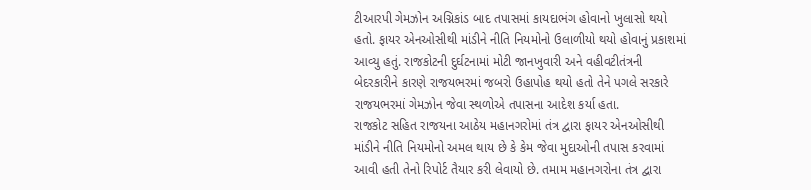ટીઆરપી ગેમઝોન અગ્નિકાંડ બાદ તપાસમાં કાયદાભંગ હોવાનો ખુલાસો થયો હતો. ફાયર એનઓસીથી માંડીને નીતિ નિયમોનો ઉલાળીયો થયો હોવાનું પ્રકાશમાં આવ્યુ હતું. રાજકોટની દુર્ઘટનામાં મોટી જાનખુવારી અને વહીવટીતંત્રની બેદરકારીને કારણે રાજયભરમાં જબરો ઉહાપોહ થયો હતો તેને પગલે સરકારે રાજયભરમાં ગેમઝોન જેવા સ્થળોએ તપાસના આદેશ કર્યા હતા.
રાજકોટ સહિત રાજયના આઠેય મહાનગરોમાં તંત્ર દ્વારા ફાયર એનઓસીથી માંડીને નીતિ નિયમોનો અમલ થાય છે કે કેમ જેવા મુદાઓની તપાસ કરવામાં આવી હતી તેનો રિપોર્ટ તૈયાર કરી લેવાયો છે. તમામ મહાનગરોના તંત્ર દ્વારા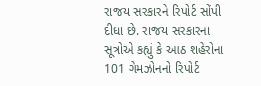રાજય સરકારને રિપોર્ટ સોંપી દીધા છે. રાજય સરકારના સૂત્રોએ કહ્યું કે આઠ શહેરોના 101 ગેમઝોનનો રિપોર્ટ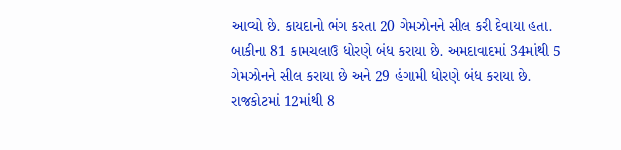આવ્યો છે. કાયદાનો ભંગ કરતા 20 ગેમઝોનને સીલ કરી દેવાયા હતા. બાકીના 81 કામચલાઉ ધોરણે બંધ કરાયા છે. અમદાવાદમાં 34માંથી 5 ગેમઝોનને સીલ કરાયા છે અને 29 હંગામી ધોરણે બંધ કરાયા છે. રાજકોટમાં 12માંથી 8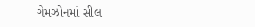ગેમઝોનમાં સીલ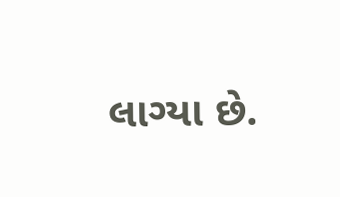લાગ્યા છે.